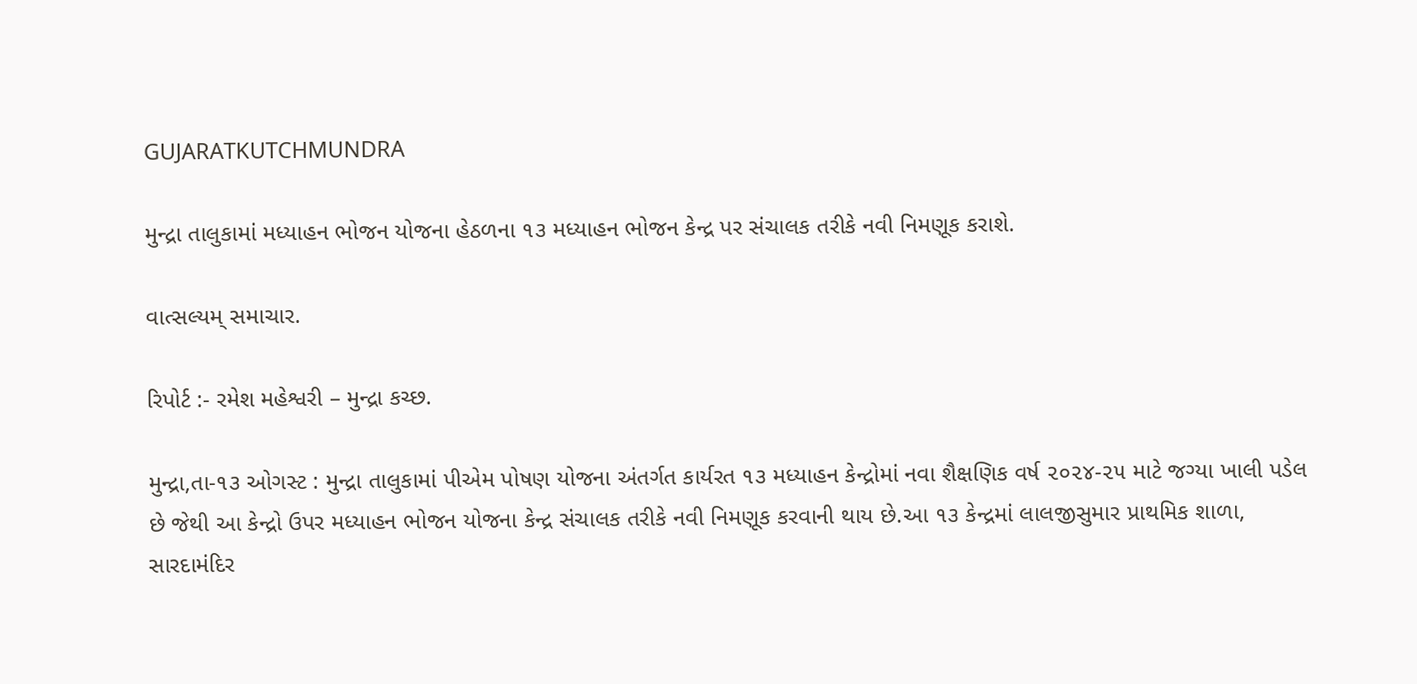GUJARATKUTCHMUNDRA

મુન્દ્રા તાલુકામાં મધ્યાહન ભોજન યોજના હેઠળના ૧૩ મધ્યાહન ભોજન કેન્દ્ર પર સંચાલક તરીકે નવી નિમણૂક કરાશે.

વાત્સલ્યમ્ સમાચાર.

રિપોર્ટ :- રમેશ મહેશ્વરી – મુન્દ્રા કચ્છ.

મુન્દ્રા,તા-૧૩ ઓગસ્ટ : મુન્દ્રા તાલુકામાં પીએમ પોષણ યોજના અંતર્ગત કાર્યરત ૧૩ મધ્યાહન કેન્દ્રોમાં નવા શૈક્ષણિક વર્ષ ૨૦૨૪-૨૫ માટે જગ્યા ખાલી પડેલ છે જેથી આ કેન્દ્રો ઉપર મધ્યાહન ભોજન યોજના કેન્દ્ર સંચાલક તરીકે નવી નિમણૂક કરવાની થાય છે.આ ૧૩ કેન્દ્રમાં લાલજીસુમાર પ્રાથમિક શાળા, સારદામંદિર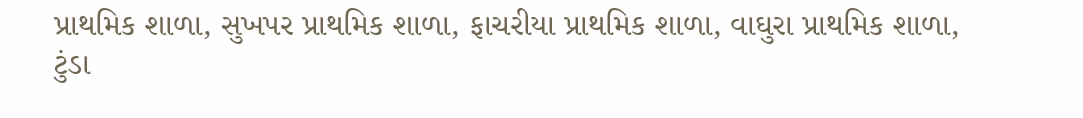પ્રાથમિક શાળા, સુખપર પ્રાથમિક શાળા, ફાચરીયા પ્રાથમિક શાળા, વાઘુરા પ્રાથમિક શાળા, ટુંડા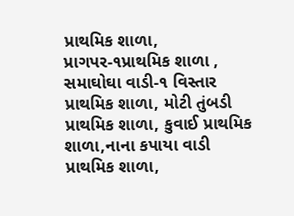પ્રાથમિક શાળા, પ્રાગપર-૧પ્રાથમિક શાળા , સમાઘોઘા વાડી-૧ વિસ્તાર પ્રાથમિક શાળા, મોટી તુંબડી પ્રાથમિક શાળા, કુવાઈ પ્રાથમિક શાળા,નાના કપાયા વાડી પ્રાથમિક શાળા,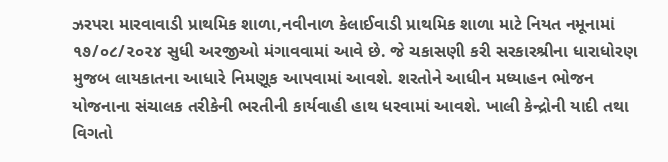ઝરપરા મારવાવાડી પ્રાથમિક શાળા,નવીનાળ કેલાઈવાડી પ્રાથમિક શાળા માટે નિયત નમૂનામાં ૧૭/૦૮/૨૦૨૪ સુધી અરજીઓ મંગાવવામાં આવે છે. જે ચકાસણી કરી સરકારશ્રીના ધારાધોરણ મુજબ લાયકાતના આધારે નિમણૂક આપવામાં આવશે. શરતોને આધીન મધ્યાહન ભોજન યોજનાના સંચાલક તરીકેની ભરતીની કાર્યવાહી હાથ ધરવામાં આવશે. ખાલી કેન્દ્રોની યાદી તથા વિગતો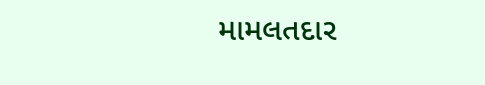મામલતદાર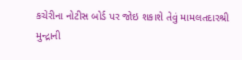કચેરીના નોટીસ બોર્ડ પર જોઇ શકાશે તેવું મામલતદારશ્રી મુન્દ્રાની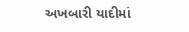અખબારી યાદીમાં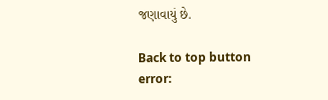જણાવાયું છે.

Back to top button
error: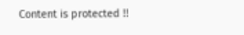Content is protected !!